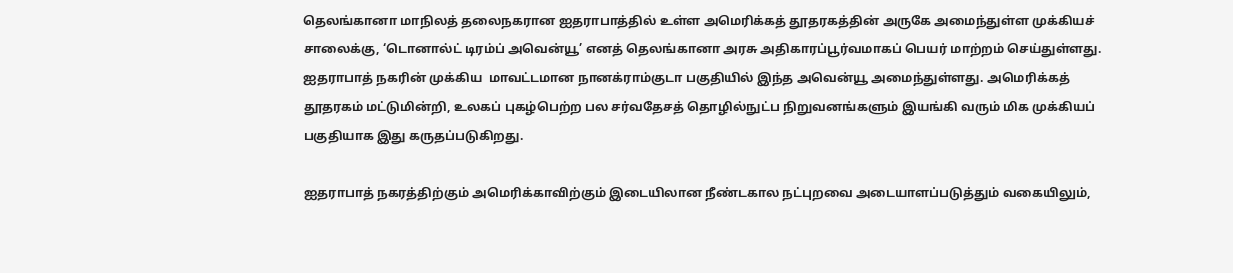தெலங்கானா மாநிலத் தலைநகரான ஐதராபாத்தில் உள்ள அமெரிக்கத் தூதரகத்தின் அருகே அமைந்துள்ள முக்கியச் சாலைக்கு, ‘டொனால்ட் டிரம்ப் அவென்யூ’ எனத் தெலங்கானா அரசு அதிகாரப்பூர்வமாகப் பெயர் மாற்றம் செய்துள்ளது. ஐதராபாத் நகரின் முக்கிய  மாவட்டமான நானக்ராம்குடா பகுதியில் இந்த அவென்யூ அமைந்துள்ளது. அமெரிக்கத் தூதரகம் மட்டுமின்றி, உலகப் புகழ்பெற்ற பல சர்வதேசத் தொழில்நுட்ப நிறுவனங்களும் இயங்கி வரும் மிக முக்கியப் பகுதியாக இது கருதப்படுகிறது.

ஐதராபாத் நகரத்திற்கும் அமெரிக்காவிற்கும் இடையிலான நீண்டகால நட்புறவை அடையாளப்படுத்தும் வகையிலும்,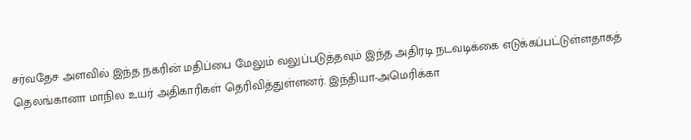சர்வதேச அளவில் இந்த நகரின் மதிப்பை மேலும் வலுப்படுத்தவும் இந்த அதிரடி நடவடிக்கை எடுக்கப்பட்டுள்ளதாகத் தெலங்கானா மாநில உயர் அதிகாரிகள் தெரிவித்துள்ளனர். இந்தியா-அமெரிக்கா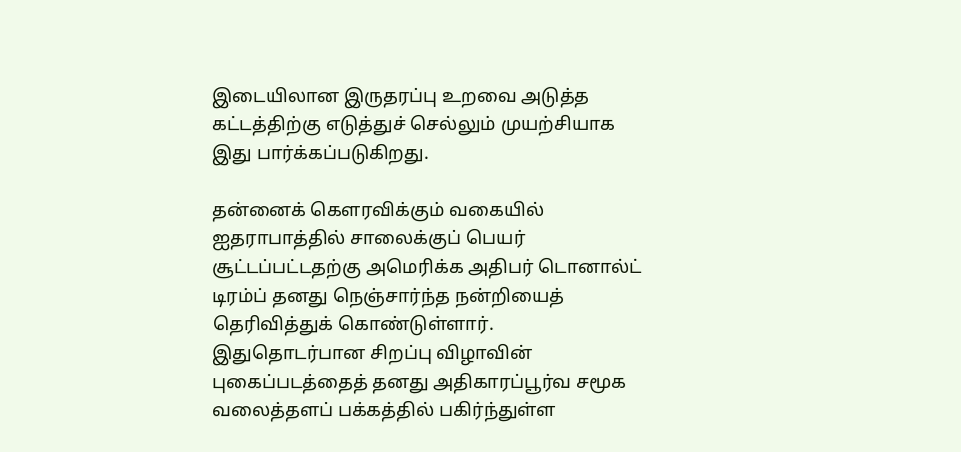இடையிலான இருதரப்பு உறவை அடுத்த கட்டத்திற்கு எடுத்துச் செல்லும் முயற்சியாக இது பார்க்கப்படுகிறது.

தன்னைக் கௌரவிக்கும் வகையில் ஐதராபாத்தில் சாலைக்குப் பெயர் சூட்டப்பட்டதற்கு அமெரிக்க அதிபர் டொனால்ட் டிரம்ப் தனது நெஞ்சார்ந்த நன்றியைத் தெரிவித்துக் கொண்டுள்ளார். இதுதொடர்பான சிறப்பு விழாவின் புகைப்படத்தைத் தனது அதிகாரப்பூர்வ சமூக வலைத்தளப் பக்கத்தில் பகிர்ந்துள்ள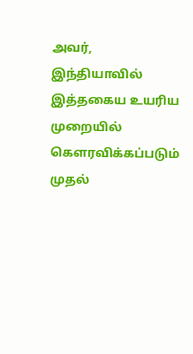அவர், இந்தியாவில் இத்தகைய உயரிய முறையில் கௌரவிக்கப்படும் முதல்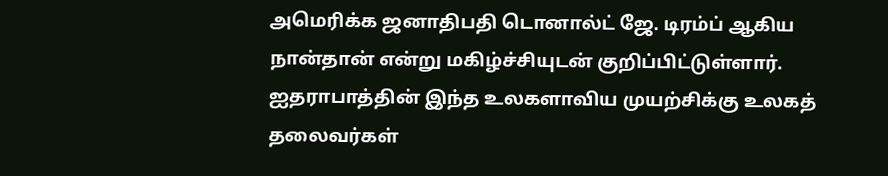அமெரிக்க ஜனாதிபதி டொனால்ட் ஜே. டிரம்ப் ஆகிய நான்தான் என்று மகிழ்ச்சியுடன் குறிப்பிட்டுள்ளார். ஐதராபாத்தின் இந்த உலகளாவிய முயற்சிக்கு உலகத் தலைவர்கள்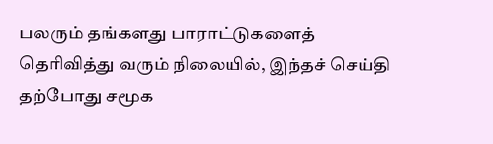பலரும் தங்களது பாராட்டுகளைத் தெரிவித்து வரும் நிலையில், இந்தச் செய்தி தற்போது சமூக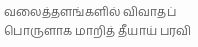வலைத்தளங்களில் விவாதப் பொருளாக மாறித் தீயாய் பரவி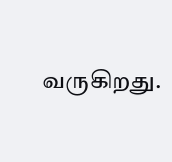வருகிறது.